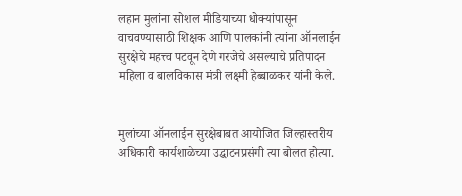लहान मुलांना सोशल मीडियाच्या धोक्यांपासून वाचवण्यासाठी शिक्षक आणि पालकांनी त्यांना ऑनलाईन सुरक्षेचे महत्त्व पटवून देणे गरजेचे असल्याचे प्रतिपादन महिला व बालविकास मंत्री लक्ष्मी हेब्बाळकर यांनी केले.


मुलांच्या ऑनलाईन सुरक्षेबाबत आयोजित जिल्हास्तरीय अधिकारी कार्यशाळेच्या उद्घाटनप्रसंगी त्या बोलत होत्या.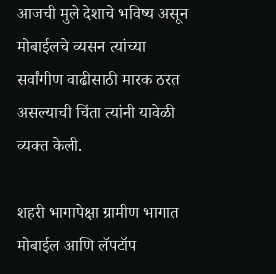आजची मुले देशाचे भविष्य असून मोबाईलचे व्यसन त्यांच्या सर्वांगीण वाढीसाठी मारक ठरत असल्याची चिंता त्यांनी यावेळी व्यक्त केली.

शहरी भागापेक्षा ग्रामीण भागात मोबाईल आणि लॅपटॉप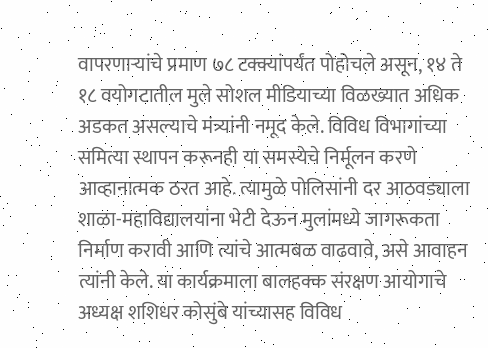वापरणाऱ्यांचे प्रमाण ७८ टक्क्यांपर्यंत पोहोचले असून, १४ ते १८ वयोगटातील मुले सोशल मीडियाच्या विळख्यात अधिक अडकत असल्याचे मंत्र्यांनी नमूद केले. विविध विभागांच्या समित्या स्थापन करूनही या समस्येचे निर्मूलन करणे आव्हानात्मक ठरत आहे. त्यामुळे पोलिसांनी दर आठवड्याला शाळा-महाविद्यालयांना भेटी देऊन मुलांमध्ये जागरूकता निर्माण करावी आणि त्यांचे आत्मबळ वाढवावे, असे आवाहन त्यांनी केले. या कार्यक्रमाला बालहक्क संरक्षण आयोगाचे अध्यक्ष शशिधर कोसुंबे यांच्यासह विविध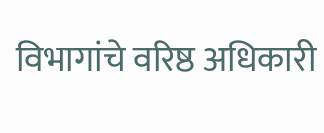विभागांचे वरिष्ठ अधिकारी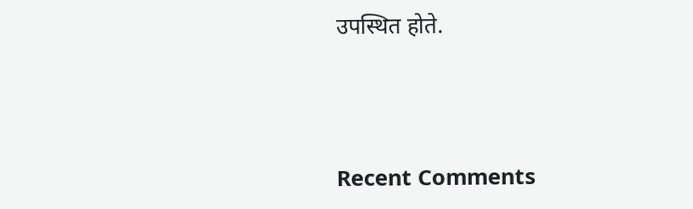उपस्थित होते.



Recent Comments